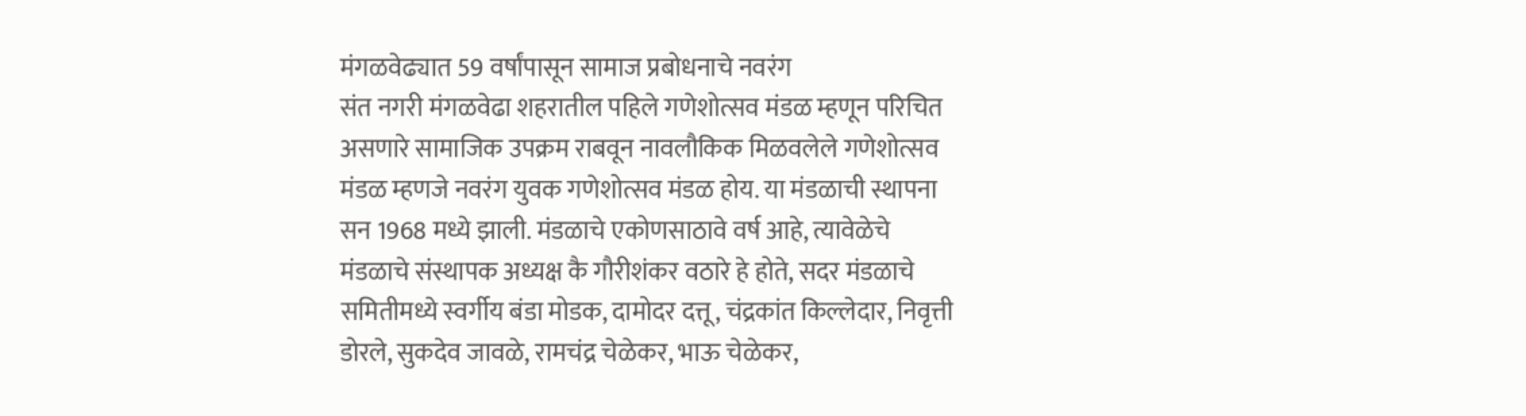मंगळवेढ्यात 59 वर्षांपासून सामाज प्रबोधनाचे नवरंग
संत नगरी मंगळवेढा शहरातील पहिले गणेशोत्सव मंडळ म्हणून परिचित असणारे सामाजिक उपक्रम राबवून नावलौकिक मिळवलेले गणेशोत्सव मंडळ म्हणजे नवरंग युवक गणेशोत्सव मंडळ होय. या मंडळाची स्थापना सन 1968 मध्ये झाली. मंडळाचे एकोणसाठावे वर्ष आहे, त्यावेळेचे मंडळाचे संस्थापक अध्यक्ष कै गौरीशंकर वठारे हे होते, सदर मंडळाचे समितीमध्ये स्वर्गीय बंडा मोडक, दामोदर दत्तू, चंद्रकांत किल्लेदार, निवृत्ती डोरले, सुकदेव जावळे, रामचंद्र चेळेकर, भाऊ चेळेकर,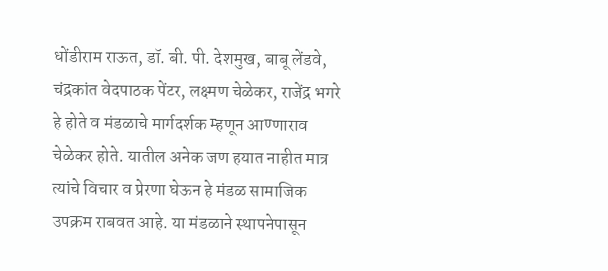धोंडीराम राऊत, डॉ. बी. पी. देशमुख, बाबू लेंडवे, चंद्रकांत वेदपाठक पेंटर, लक्ष्मण चेळेकर, राजेंद्र भगरे हे होते व मंडळाचे मार्गदर्शक म्हणून आण्णाराव चेळेकर होते. यातील अनेक जण हयात नाहीत मात्र त्यांचे विचार व प्रेरणा घेऊन हे मंडळ सामाजिक उपक्रम राबवत आहे. या मंडळाने स्थापनेपासून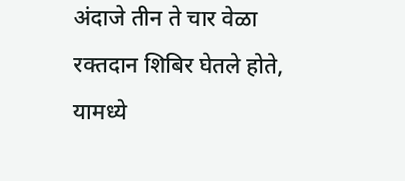अंदाजे तीन ते चार वेळा रक्तदान शिबिर घेतले होते, यामध्ये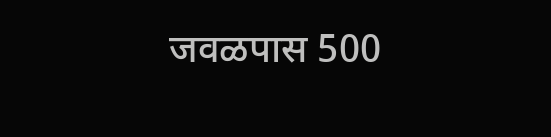जवळपास 500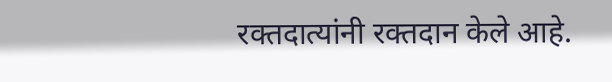रक्तदात्यांनी रक्तदान केले आहे.